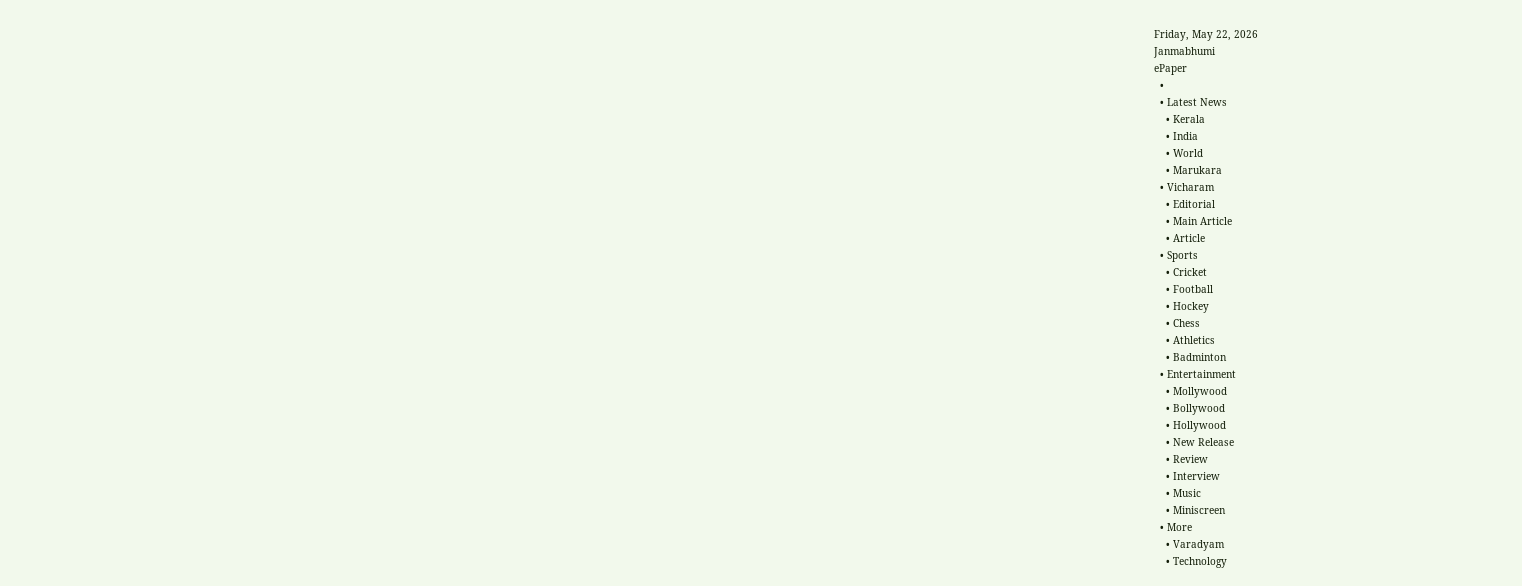Friday, May 22, 2026
Janmabhumi
ePaper
  •
  • Latest News
    • Kerala
    • India
    • World
    • Marukara
  • Vicharam
    • Editorial
    • Main Article
    • Article
  • Sports
    • Cricket
    • Football
    • Hockey
    • Chess
    • Athletics
    • Badminton
  • Entertainment
    • Mollywood
    • Bollywood
    • Hollywood
    • New Release
    • Review
    • Interview
    • Music
    • Miniscreen
  • More
    • Varadyam
    • Technology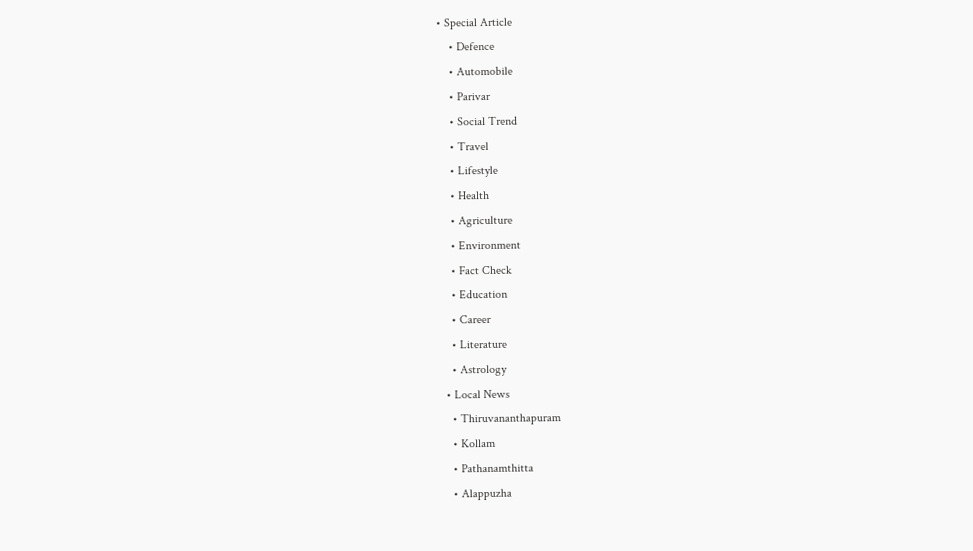• Special Article
    • Defence
    • Automobile
    • Parivar
    • Social Trend
    • Travel
    • Lifestyle
    • Health
    • Agriculture
    • Environment
    • Fact Check
    • Education
    • Career
    • Literature
    • Astrology
  • Local News
    • Thiruvananthapuram
    • Kollam
    • Pathanamthitta
    • Alappuzha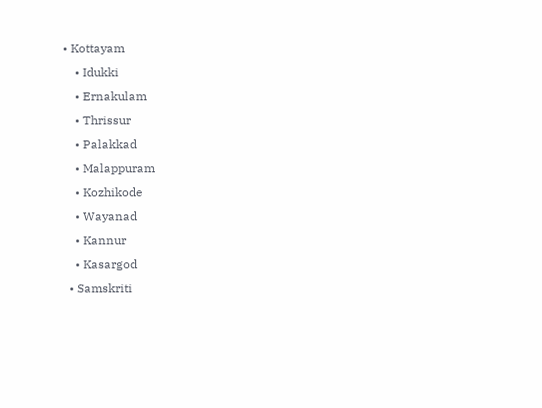• Kottayam
    • Idukki
    • Ernakulam
    • Thrissur
    • Palakkad
    • Malappuram
    • Kozhikode
    • Wayanad
    • Kannur
    • Kasargod
  • Samskriti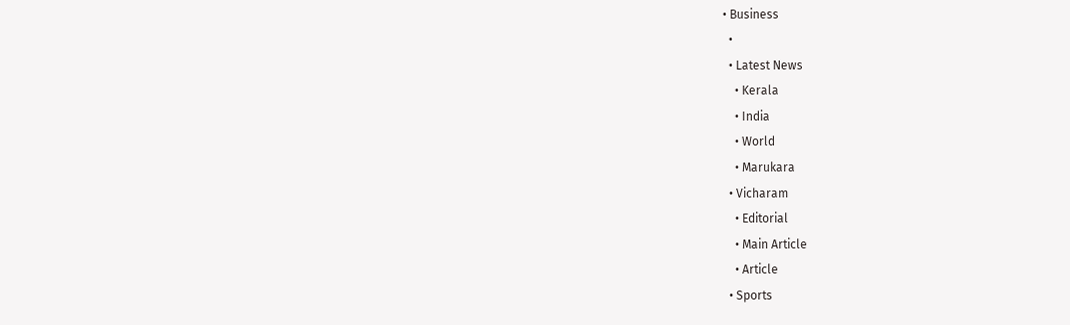• Business
  •
  • Latest News
    • Kerala
    • India
    • World
    • Marukara
  • Vicharam
    • Editorial
    • Main Article
    • Article
  • Sports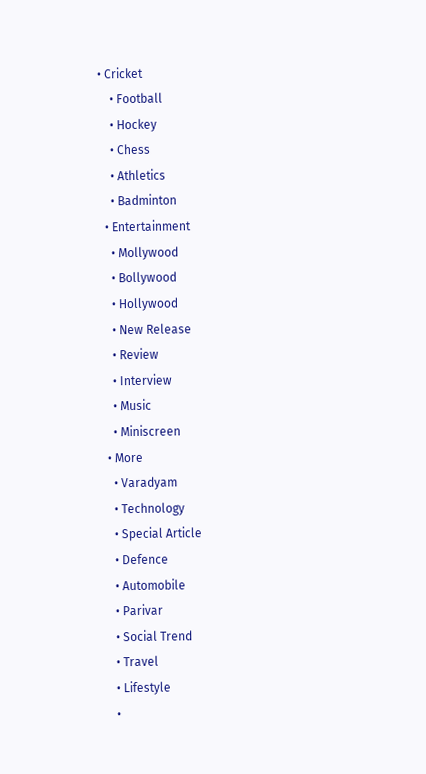• Cricket
    • Football
    • Hockey
    • Chess
    • Athletics
    • Badminton
  • Entertainment
    • Mollywood
    • Bollywood
    • Hollywood
    • New Release
    • Review
    • Interview
    • Music
    • Miniscreen
  • More
    • Varadyam
    • Technology
    • Special Article
    • Defence
    • Automobile
    • Parivar
    • Social Trend
    • Travel
    • Lifestyle
    •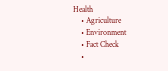Health
    • Agriculture
    • Environment
    • Fact Check
    •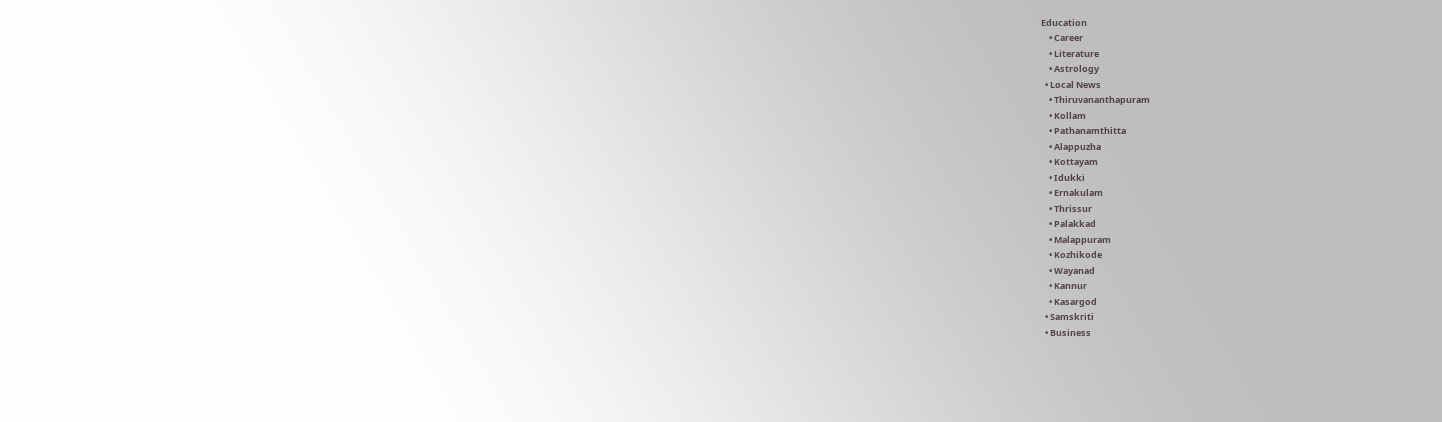Education
    • Career
    • Literature
    • Astrology
  • Local News
    • Thiruvananthapuram
    • Kollam
    • Pathanamthitta
    • Alappuzha
    • Kottayam
    • Idukki
    • Ernakulam
    • Thrissur
    • Palakkad
    • Malappuram
    • Kozhikode
    • Wayanad
    • Kannur
    • Kasargod
  • Samskriti
  • Business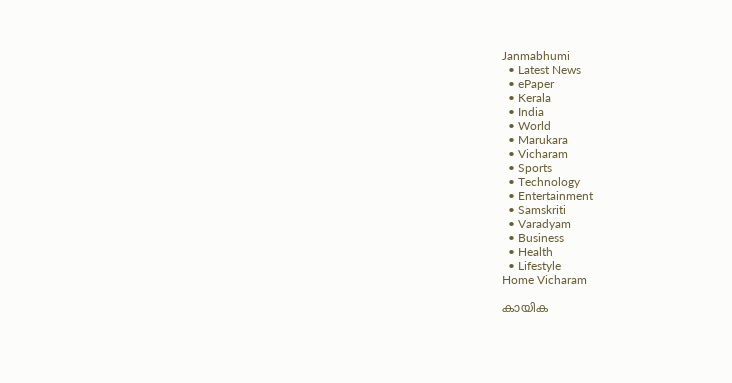Janmabhumi
  • Latest News
  • ePaper
  • Kerala
  • India
  • World
  • Marukara
  • Vicharam
  • Sports
  • Technology
  • Entertainment
  • Samskriti
  • Varadyam
  • Business
  • Health
  • Lifestyle
Home Vicharam

കായിക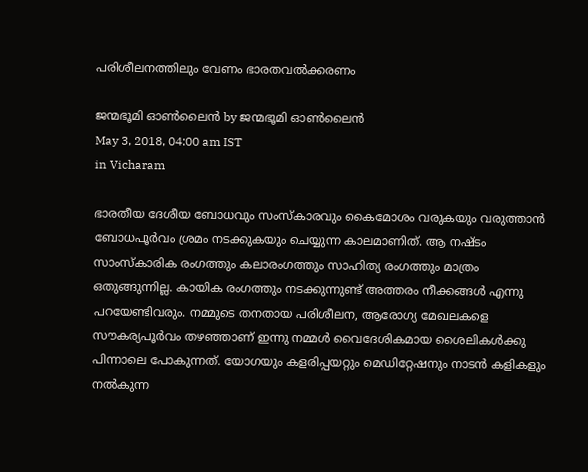പരിശീലനത്തിലും വേണം ഭാരതവല്‍ക്കരണം

ജന്മഭൂമി ഓണ്‍ലൈന്‍ by ജന്മഭൂമി ഓണ്‍ലൈന്‍
May 3, 2018, 04:00 am IST
in Vicharam

ഭാരതീയ ദേശീയ ബോധവും സംസ്‌കാരവും കൈമോശം വരുകയും വരുത്താന്‍ ബോധപൂര്‍വം ശ്രമം നടക്കുകയും ചെയ്യുന്ന കാലമാണിത്. ആ നഷ്ടം സാംസ്‌കാരിക രംഗത്തും കലാരംഗത്തും സാഹിത്യ രംഗത്തും മാത്രം ഒതുങ്ങുന്നില്ല. കായിക രംഗത്തും നടക്കുന്നുണ്ട് അത്തരം നീക്കങ്ങള്‍ എന്നു പറയേണ്ടിവരും. നമ്മുടെ തനതായ പരിശീലന, ആരോഗ്യ മേഖലകളെ സൗകര്യപൂര്‍വം തഴഞ്ഞാണ് ഇന്നു നമ്മള്‍ വൈദേശികമായ ശൈലികള്‍ക്കു പിന്നാലെ പോകുന്നത്. യോഗയും കളരിപ്പയറ്റും മെഡിറ്റേഷനും നാടന്‍ കളികളും നല്‍കുന്ന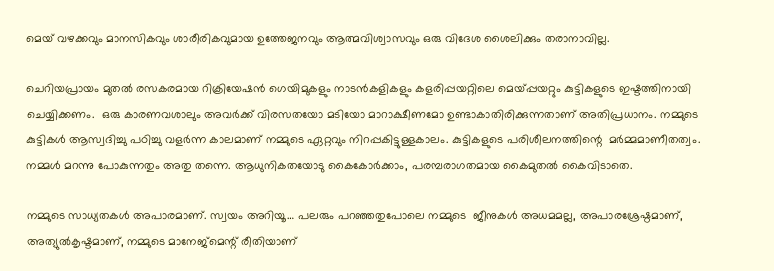മെയ് വഴക്കവും മാനസികവും ശാരീരികവുമായ ഉത്തേജനവും ആത്മവിശ്വാസവും ഒരു വിദേശ ശൈലിക്കും തരാനാവില്ല.

ചെറിയപ്രായം മുതല്‍ രസകരമായ റിക്രിയേഷന്‍ ഗെയിമുകളും നാടന്‍കളികളും കളരിപ്പയറ്റിലെ മെയ്‌പ്പയറ്റും കുട്ടികളുടെ ഇഷ്ടത്തിനായി ചെയ്യിക്കണം.  ഒരു കാരണവശാലും അവര്‍ക്ക് വിരസതയോ മടിയോ മാറാക്ഷീണമോ ഉണ്ടാകാതിരിക്കുന്നതാണ് അതിപ്രധാനം. നമ്മുടെ കുട്ടികള്‍ ആസ്വദിച്ചു പഠിച്ചു വളര്‍ന്ന കാലമാണ് നമ്മുടെ ഏറ്റവും നിറപ്പകിട്ടുള്ളകാലം. കുട്ടികളുടെ പരിശീലനത്തിന്റെ  മര്‍മ്മമാണീതത്വം. നമ്മള്‍ മറന്നു പോകുന്നതും അതു തന്നെ. ആധുനികതയോടു കൈകോര്‍ക്കാം, പരമ്പരാഗതമായ കൈമുതല്‍ കൈവിടാതെ.

നമ്മുടെ സാധ്യതകള്‍ അപാരമാണ്. സ്വയം അറിയൂ… പലരും പറഞ്ഞതുപോലെ നമ്മുടെ  ജീനുകള്‍ അധമമല്ല, അപാരശ്രേഷ്ഠമാണ്, അത്യുല്‍കൃഷ്ടമാണ്, നമ്മുടെ മാനേജ്‌മെന്റ് രീതിയാണ്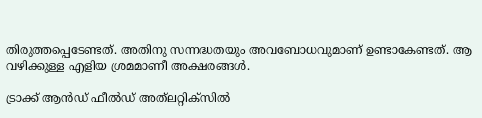തിരുത്തപ്പെടേണ്ടത്. അതിനു സന്നദ്ധതയും അവബോധവുമാണ് ഉണ്ടാകേണ്ടത്. ആ വഴിക്കുള്ള എളിയ ശ്രമമാണീ അക്ഷരങ്ങള്‍.

ട്രാക്ക് ആന്‍ഡ് ഫീല്‍ഡ് അത്‌ലറ്റിക്‌സില്‍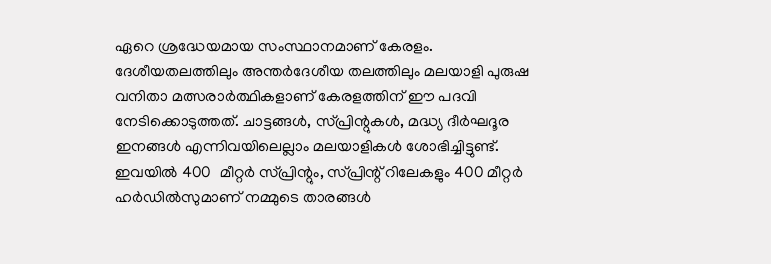ഏറെ ശ്രദ്ധേയമായ സംസ്ഥാനമാണ് കേരളം. ദേശീയതലത്തിലും അന്തര്‍ദേശീയ തലത്തിലും മലയാളി പുരുഷ വനിതാ മത്സരാര്‍ത്ഥികളാണ് കേരളത്തിന് ഈ പദവി നേടിക്കൊടുത്തത്. ചാട്ടങ്ങള്‍, സ്പ്രിന്റുകള്‍, മദ്ധ്യ ദീര്‍ഘദൂര ഇനങ്ങള്‍ എന്നിവയിലെല്ലാം മലയാളികള്‍ ശോഭിച്ചിട്ടുണ്ട്. ഇവയില്‍ 400  മീറ്റര്‍ സ്പ്രിന്റും, സ്പ്രിന്റ് റിലേകളും 400 മീറ്റര്‍ ഹര്‍ഡില്‍സുമാണ് നമ്മുടെ താരങ്ങള്‍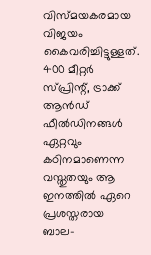വിസ്മയകരമായ വിജയം കൈവരിച്ചിട്ടുള്ളത്. 400 മീറ്റര്‍ സ്പ്രിന്റ്, ട്രാക്ക് ആന്‍ഡ്  ഫീല്‍ഡിനങ്ങള്‍ ഏറ്റവും കഠിനമാണെന്ന വസ്തുതയും ആ ഇനത്തില്‍ ഏറെ പ്രശസ്തരായ ബാല-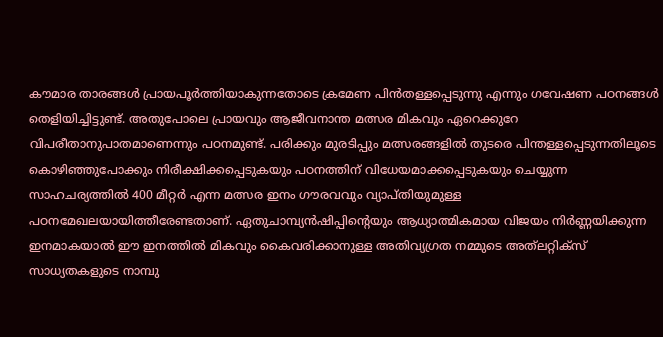കൗമാര താരങ്ങള്‍ പ്രായപൂര്‍ത്തിയാകുന്നതോടെ ക്രമേണ പിന്‍തള്ളപ്പെടുന്നു എന്നും ഗവേഷണ പഠനങ്ങള്‍  തെളിയിച്ചിട്ടുണ്ട്. അതുപോലെ പ്രായവും ആജീവനാന്ത മത്സര മികവും ഏറെക്കുറേ വിപരീതാനുപാതമാണെന്നും പഠനമുണ്ട്. പരിക്കും മുരടിപ്പും മത്സരങ്ങളില്‍ തുടരെ പിന്തള്ളപ്പെടുന്നതിലൂടെ കൊഴിഞ്ഞുപോക്കും നിരീക്ഷിക്കപ്പെടുകയും പഠനത്തിന് വിധേയമാക്കപ്പെടുകയും ചെയ്യുന്ന സാഹചര്യത്തില്‍ 400 മീറ്റര്‍ എന്ന മത്സര ഇനം ഗൗരവവും വ്യാപ്തിയുമുള്ള പഠനമേഖലയായിത്തീരേണ്ടതാണ്. ഏതുചാമ്പ്യന്‍ഷിപ്പിന്റെയും ആധ്യാത്മികമായ വിജയം നിര്‍ണ്ണയിക്കുന്ന ഇനമാകയാല്‍ ഈ ഇനത്തില്‍ മികവും കൈവരിക്കാനുള്ള അതിവ്യഗ്രത നമ്മുടെ അത്‌ലറ്റിക്‌സ് സാധ്യതകളുടെ നാമ്പു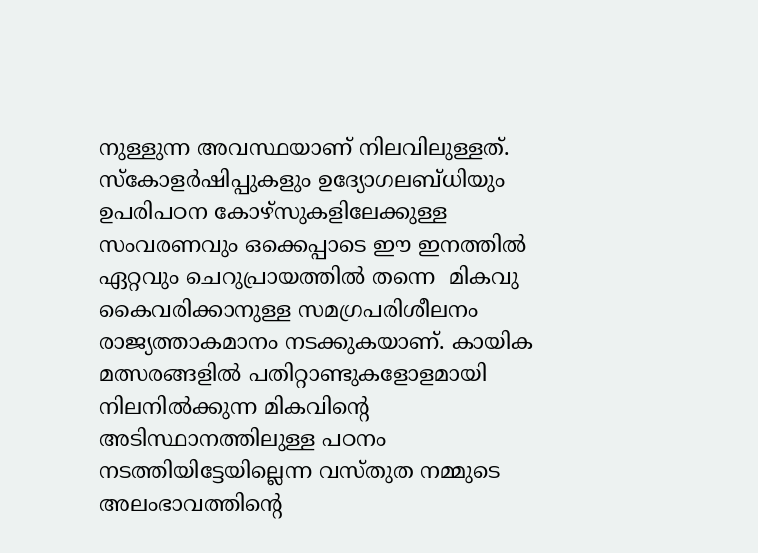നുള്ളുന്ന അവസ്ഥയാണ് നിലവിലുള്ളത്. സ്‌കോളര്‍ഷിപ്പുകളും ഉദ്യോഗലബ്ധിയും ഉപരിപഠന കോഴ്‌സുകളിലേക്കുള്ള സംവരണവും ഒക്കെപ്പാടെ ഈ ഇനത്തില്‍ ഏറ്റവും ചെറുപ്രായത്തില്‍ തന്നെ  മികവു കൈവരിക്കാനുള്ള സമഗ്രപരിശീലനം രാജ്യത്താകമാനം നടക്കുകയാണ്. കായിക മത്സരങ്ങളില്‍ പതിറ്റാണ്ടുകളോളമായി നിലനില്‍ക്കുന്ന മികവിന്റെ അടിസ്ഥാനത്തിലുള്ള പഠനം നടത്തിയിട്ടേയില്ലെന്ന വസ്തുത നമ്മുടെ അലംഭാവത്തിന്റെ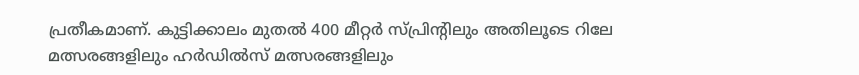പ്രതീകമാണ്. കുട്ടിക്കാലം മുതല്‍ 400 മീറ്റര്‍ സ്പ്രിന്റിലും അതിലൂടെ റിലേ മത്സരങ്ങളിലും ഹര്‍ഡില്‍സ് മത്സരങ്ങളിലും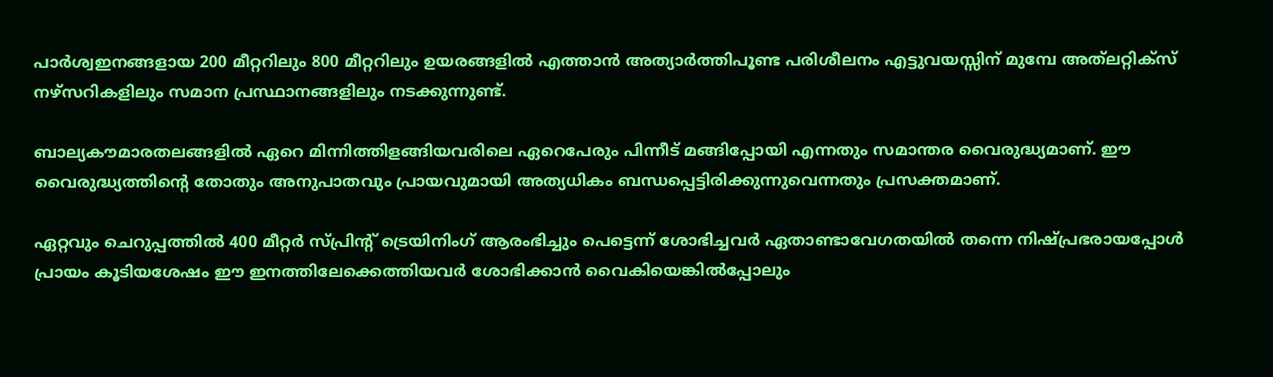പാര്‍ശ്വഇനങ്ങളായ 200 മീറ്ററിലും 800 മീറ്ററിലും ഉയരങ്ങളില്‍ എത്താന്‍ അത്യാര്‍ത്തിപൂണ്ട പരിശീലനം എട്ടുവയസ്സിന് മുമ്പേ അത്‌ലറ്റിക്‌സ് നഴ്‌സറികളിലും സമാന പ്രസ്ഥാനങ്ങളിലും നടക്കുന്നുണ്ട്.

ബാല്യകൗമാരതലങ്ങളില്‍ ഏറെ മിന്നിത്തിളങ്ങിയവരിലെ ഏറെപേരും പിന്നീട് മങ്ങിപ്പോയി എന്നതും സമാന്തര വൈരുദ്ധ്യമാണ്. ഈ വൈരുദ്ധ്യത്തിന്റെ തോതും അനുപാതവും പ്രായവുമായി അത്യധികം ബന്ധപ്പെട്ടിരിക്കുന്നുവെന്നതും പ്രസക്തമാണ്.

ഏറ്റവും ചെറുപ്പത്തില്‍ 400 മീറ്റര്‍ സ്പ്രിന്റ് ട്രെയിനിംഗ് ആരംഭിച്ചും പെട്ടെന്ന് ശോഭിച്ചവര്‍ ഏതാണ്ടാവേഗതയില്‍ തന്നെ നിഷ്പ്രഭരായപ്പോള്‍ പ്രായം കൂടിയശേഷം ഈ ഇനത്തിലേക്കെത്തിയവര്‍ ശോഭിക്കാന്‍ വൈകിയെങ്കില്‍പ്പോലും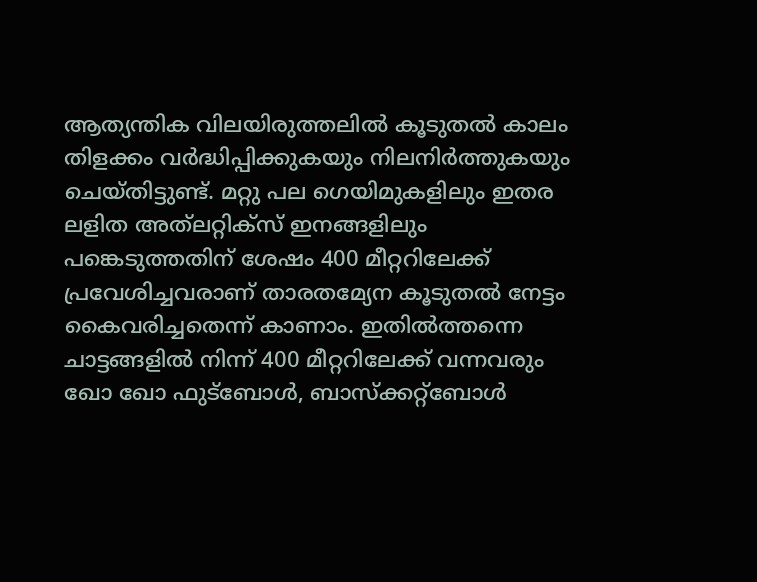ആത്യന്തിക വിലയിരുത്തലില്‍ കൂടുതല്‍ കാലം തിളക്കം വര്‍ദ്ധിപ്പിക്കുകയും നിലനിര്‍ത്തുകയും ചെയ്തിട്ടുണ്ട്. മറ്റു പല ഗെയിമുകളിലും ഇതര ലളിത അത്‌ലറ്റിക്‌സ് ഇനങ്ങളിലും പങ്കെടുത്തതിന് ശേഷം 400 മീറ്ററിലേക്ക് പ്രവേശിച്ചവരാണ് താരതമ്യേന കൂടുതല്‍ നേട്ടം കൈവരിച്ചതെന്ന് കാണാം. ഇതില്‍ത്തന്നെ ചാട്ടങ്ങളില്‍ നിന്ന് 400 മീറ്ററിലേക്ക് വന്നവരും ഖോ ഖോ ഫുട്‌ബോള്‍, ബാസ്‌ക്കറ്റ്‌ബോള്‍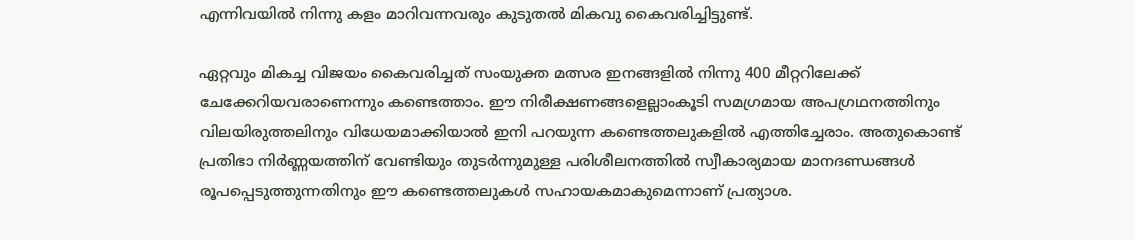എന്നിവയില്‍ നിന്നു കളം മാറിവന്നവരും കുടുതല്‍ മികവു കൈവരിച്ചിട്ടുണ്ട്.

ഏറ്റവും മികച്ച വിജയം കൈവരിച്ചത് സംയുക്ത മത്സര ഇനങ്ങളില്‍ നിന്നു 400 മീറ്ററിലേക്ക് ചേക്കേറിയവരാണെന്നും കണ്ടെത്താം. ഈ നിരീക്ഷണങ്ങളെല്ലാംകൂടി സമഗ്രമായ അപഗ്രഥനത്തിനും വിലയിരുത്തലിനും വിധേയമാക്കിയാല്‍ ഇനി പറയുന്ന കണ്ടെത്തലുകളില്‍ എത്തിച്ചേരാം. അതുകൊണ്ട് പ്രതിഭാ നിര്‍ണ്ണയത്തിന് വേണ്ടിയും തുടര്‍ന്നുമുള്ള പരിശീലനത്തില്‍ സ്വീകാര്യമായ മാനദണ്ഡങ്ങള്‍ രൂപപ്പെടുത്തുന്നതിനും ഈ കണ്ടെത്തലുകള്‍ സഹായകമാകുമെന്നാണ് പ്രത്യാശ.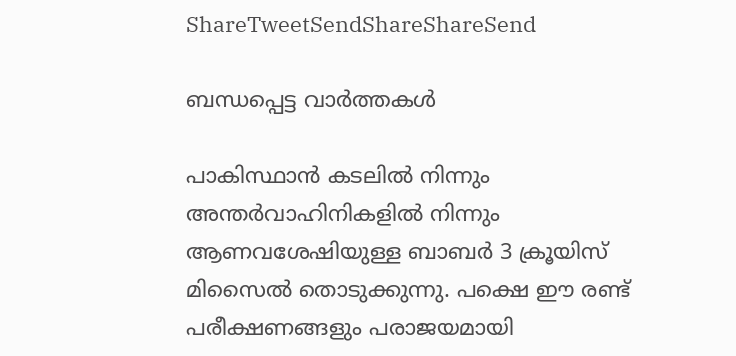ShareTweetSendShareShareSend

ബന്ധപ്പെട്ട വാര്‍ത്തകള്‍

പാകിസ്ഥാന്‍ കടലില്‍ നിന്നും അന്തര്‍വാഹിനികളില്‍ നിന്നും ആണവശേഷിയുള്ള ബാബര്‍ 3 ക്രൂയിസ് മിസൈല്‍ തൊടുക്കുന്നു. പക്ഷെ ഈ രണ്ട് പരീക്ഷണങ്ങളും പരാജയമായി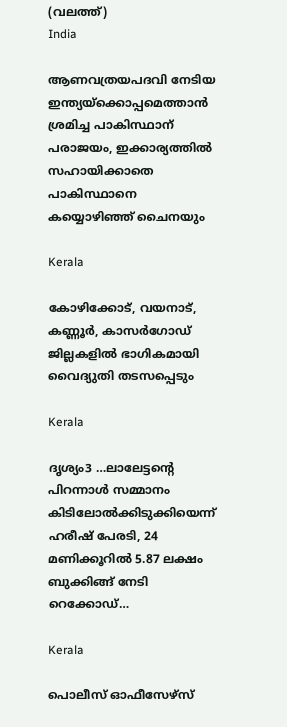(വലത്ത്)
India

ആണവത്രയപദവി നേടിയ ഇന്ത്യയ്‌ക്കൊപ്പമെത്താന്‍ ശ്രമിച്ച പാകിസ്ഥാന് പരാജയം, ഇക്കാര്യത്തില്‍ സഹായിക്കാതെ പാകിസ്ഥാനെ കയ്യൊഴിഞ്ഞ് ചൈനയും

Kerala

കോഴിക്കോട്, വയനാട്, കണ്ണൂര്‍, കാസര്‍ഗോഡ് ജില്ലകളില്‍ ഭാഗികമായി വൈദ്യുതി തടസപ്പെടും

Kerala

ദൃശ്യം3 …ലാലേട്ടന്റെ പിറന്നാള്‍ സമ്മാനം കിടിലോല്‍ക്കിടുക്കിയെന്ന് ഹരീഷ് പേരടി, 24 മണിക്കൂറില്‍ 5.87 ലക്ഷം ബുക്കിങ്ങ് നേടി റെക്കോഡ്…

Kerala

പൊലീസ് ഓഫീസേഴ്‌സ്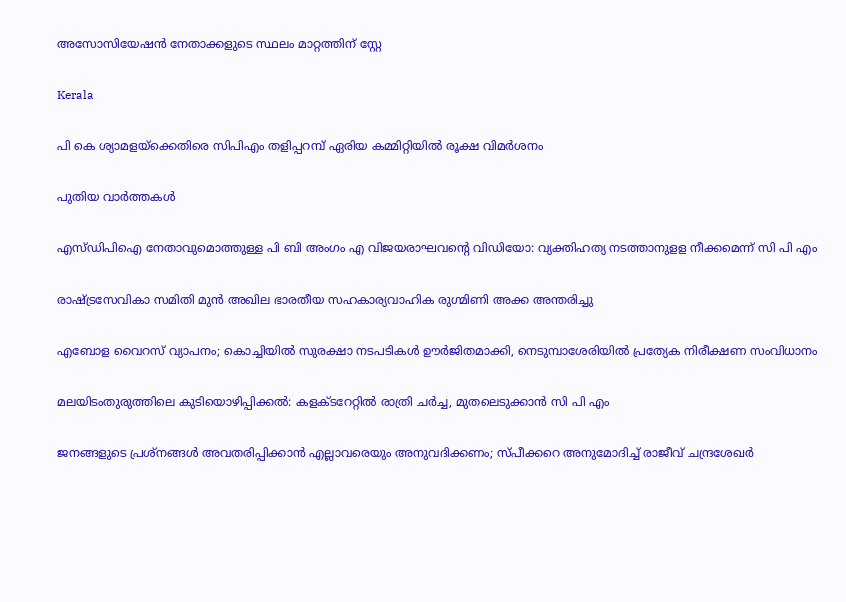അസോസിയേഷന്‍ നേതാക്കളുടെ സ്ഥലം മാറ്റത്തിന് സ്റ്റേ

Kerala

പി കെ ശ്യാമളയ്‌ക്കെതിരെ സിപിഎം തളിപ്പറമ്പ് ഏരിയ കമ്മിറ്റിയില്‍ രൂക്ഷ വിമര്‍ശനം

പുതിയ വാര്‍ത്തകള്‍

എസ്ഡിപിഐ നേതാവുമൊത്തുള്ള പി ബി അംഗം എ വിജയരാഘവന്റെ വിഡിയോ: വ്യക്തിഹത്യ നടത്താനുളള നീക്കമെന്ന് സി പി എം

രാഷ്‌ട്രസേവികാ സമിതി മുന്‍ അഖില ഭാരതീയ സഹകാര്യവാഹിക രുഗ്മിണി അക്ക അന്തരിച്ചു

എബോള വൈറസ് വ്യാപനം; കൊച്ചിയിൽ സുരക്ഷാ നടപടികൾ ഊർജിതമാക്കി, നെടുമ്പാശേരിയിൽ പ്രത്യേക നിരീക്ഷണ സംവിധാനം

മലയിടംതുരുത്തിലെ കുടിയൊഴിപ്പിക്കല്‍: കളക്ടറേറ്റില്‍ രാത്രി ചര്‍ച്ച, മുതലെടുക്കാന്‍ സി പി എം

ജനങ്ങളുടെ പ്രശ്നങ്ങൾ അവതരിപ്പിക്കാൻ എല്ലാവരെയും അനുവദിക്കണം; സ്പീക്കറെ അനുമോദിച്ച് രാജീവ് ചന്ദ്രശേഖർ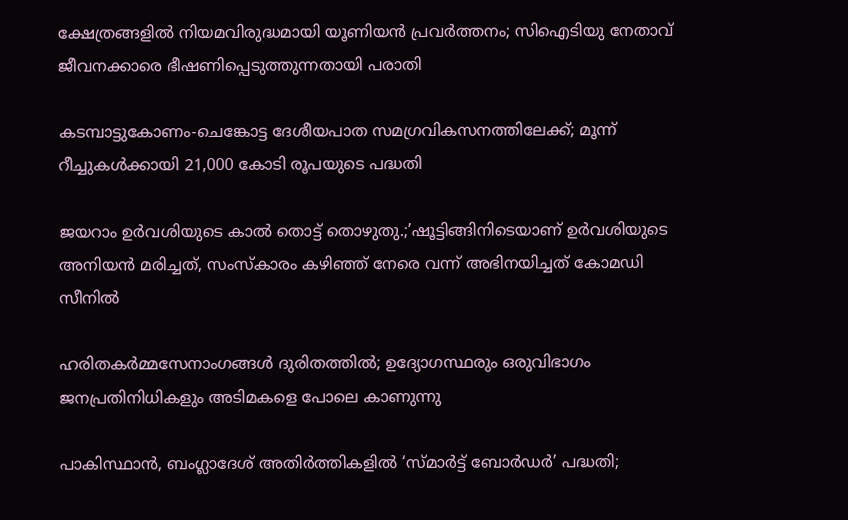ക്ഷേത്രങ്ങളില്‍ നിയമവിരുദ്ധമായി യൂണിയന്‍ പ്രവര്‍ത്തനം; സിഐടിയു നേതാവ് ജീവനക്കാരെ ഭീഷണിപ്പെടുത്തുന്നതായി പരാതി

കടമ്പാട്ടുകോണം-ചെങ്കോട്ട ദേശീയപാത സമഗ്രവികസനത്തിലേക്ക്; മൂന്ന് റീച്ചുകള്‍ക്കായി 21,000 കോടി രൂപയുടെ പദ്ധതി

ജയറാം ഉര്‍വശിയുടെ കാല്‍ തൊട്ട് തൊഴുതു.;’ഷൂട്ടിങ്ങിനിടെയാണ് ഉർവശിയുടെ അനിയൻ മരിച്ചത്, സംസ്കാരം കഴിഞ്ഞ് നേരെ വന്ന് അഭിനയിച്ചത് കോമഡി സീനിൽ

ഹരിതകര്‍മ്മസേനാംഗങ്ങള്‍ ദുരിതത്തില്‍; ഉദ്യോഗസ്ഥരും ഒരുവിഭാഗം ജനപ്രതിനിധികളും അടിമകളെ പോലെ കാണുന്നു

പാകിസ്ഥാൻ, ബംഗ്ലാദേശ് അതിർത്തികളിൽ ‘സ്മാർട്ട് ബോർഡർ’ പദ്ധതി;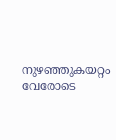നുഴഞ്ഞുകയറ്റം വേരോടെ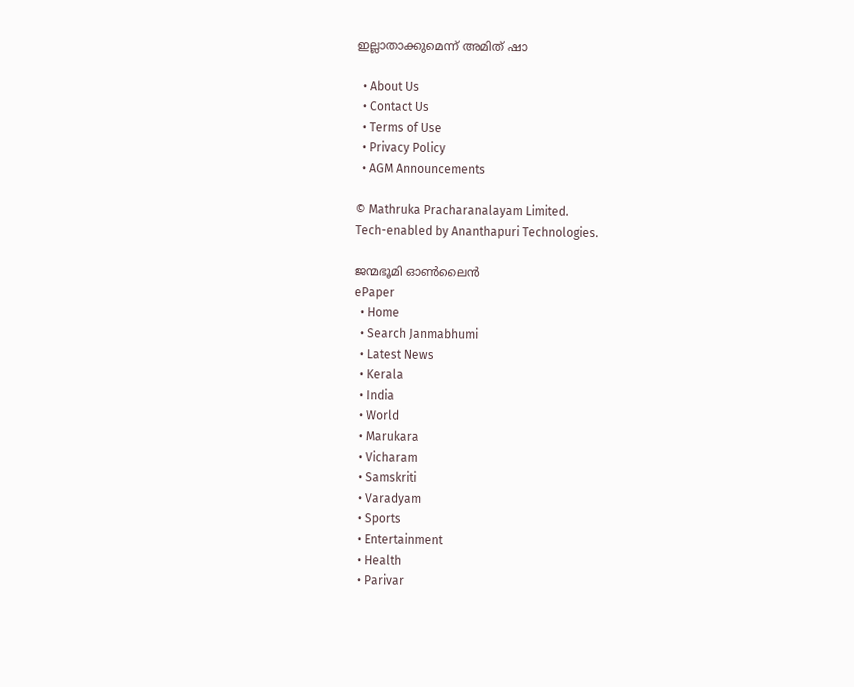ഇല്ലാതാക്കുമെന്ന് അമിത് ഷാ

  • About Us
  • Contact Us
  • Terms of Use
  • Privacy Policy
  • AGM Announcements

© Mathruka Pracharanalayam Limited.
Tech-enabled by Ananthapuri Technologies.

ജന്മഭൂമി ഓണ്‍ലൈന്‍
ePaper
  • Home
  • Search Janmabhumi
  • Latest News
  • Kerala
  • India
  • World
  • Marukara
  • Vicharam
  • Samskriti
  • Varadyam
  • Sports
  • Entertainment
  • Health
  • Parivar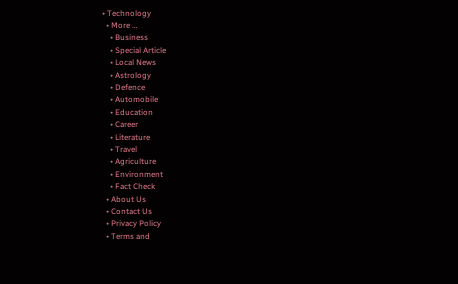• Technology
  • More …
    • Business
    • Special Article
    • Local News
    • Astrology
    • Defence
    • Automobile
    • Education
    • Career
    • Literature
    • Travel
    • Agriculture
    • Environment
    • Fact Check
  • About Us
  • Contact Us
  • Privacy Policy
  • Terms and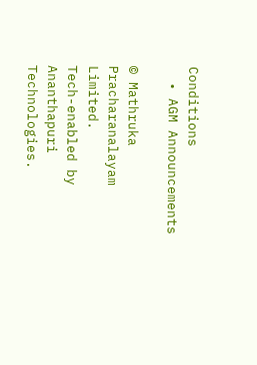Conditions
  • AGM Announcements

© Mathruka Pracharanalayam Limited.
Tech-enabled by Ananthapuri Technologies.